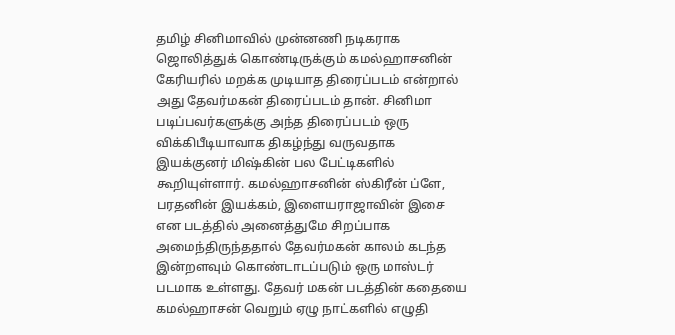தமிழ் சினிமாவில் முன்னணி நடிகராக ஜொலித்துக் கொண்டிருக்கும் கமல்ஹாசனின் கேரியரில் மறக்க முடியாத திரைப்படம் என்றால் அது தேவர்மகன் திரைப்படம் தான். சினிமா படிப்பவர்களுக்கு அந்த திரைப்படம் ஒரு விக்கிபீடியாவாக திகழ்ந்து வருவதாக இயக்குனர் மிஷ்கின் பல பேட்டிகளில் கூறியுள்ளார். கமல்ஹாசனின் ஸ்கிரீன் ப்ளே, பரதனின் இயக்கம், இளையராஜாவின் இசை என படத்தில் அனைத்துமே சிறப்பாக அமைந்திருந்ததால் தேவர்மகன் காலம் கடந்த இன்றளவும் கொண்டாடப்படும் ஒரு மாஸ்டர் படமாக உள்ளது. தேவர் மகன் படத்தின் கதையை கமல்ஹாசன் வெறும் ஏழு நாட்களில் எழுதி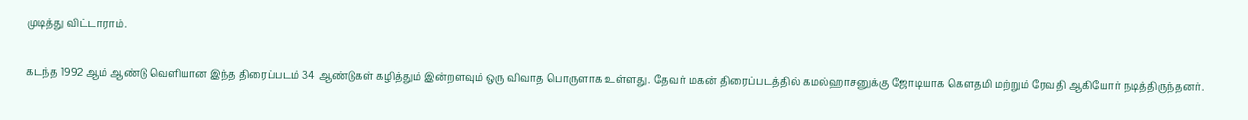முடித்து விட்டாராம்.

கடந்த 1992 ஆம் ஆண்டு வெளியான இந்த திரைப்படம் 34 ஆண்டுகள் கழித்தும் இன்றளவும் ஒரு விவாத பொருளாக உள்ளது. தேவர் மகன் திரைப்படத்தில் கமல்ஹாசனுக்கு ஜோடியாக கௌதமி மற்றும் ரேவதி ஆகியோர் நடித்திருந்தனர்.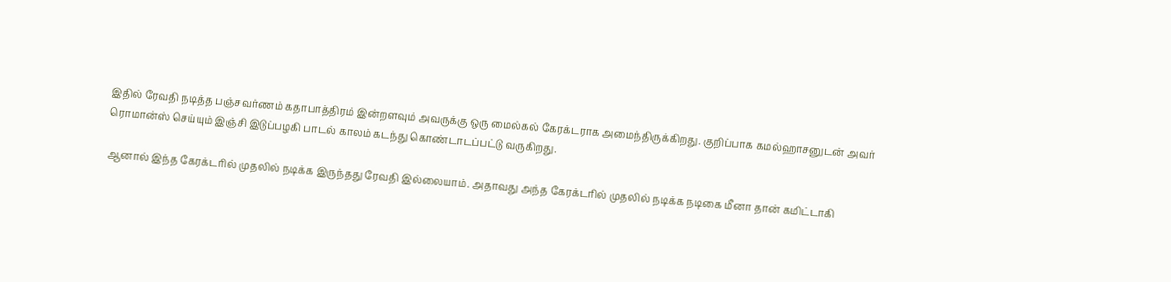இதில் ரேவதி நடித்த பஞ்சவர்ணம் கதாபாத்திரம் இன்றளவும் அவருக்கு ஒரு மைல்கல் கேரக்டராக அமைந்திருக்கிறது. குறிப்பாக கமல்ஹாசனுடன் அவர் ரொமான்ஸ் செய்யும் இஞ்சி இடுப்பழகி பாடல் காலம் கடந்து கொண்டாடப்பட்டு வருகிறது.

ஆனால் இந்த கேரக்டரில் முதலில் நடிக்க இருந்தது ரேவதி இல்லையாம். அதாவது அந்த கேரக்டரில் முதலில் நடிக்க நடிகை மீனா தான் கமிட்டாகி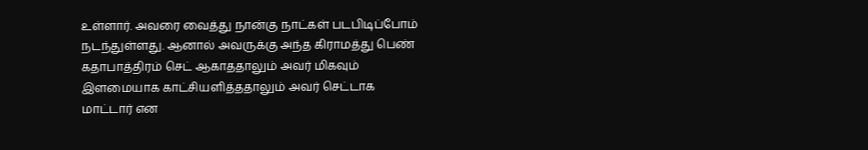உள்ளார். அவரை வைத்து நான்கு நாட்கள் படபிடிப்போம் நடந்துள்ளது. ஆனால் அவருக்கு அந்த கிராமத்து பெண் கதாபாத்திரம் செட் ஆகாததாலும் அவர் மிகவும் இளமையாக காட்சியளித்ததாலும் அவர் செட்டாக மாட்டார் என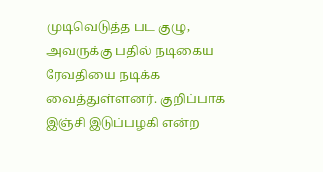முடிவெடுத்த பட குழு, அவருக்கு பதில் நடிகைய ரேவதியை நடிக்க வைத்துள்ளனர். குறிப்பாக இஞ்சி இடுப்பழகி என்ற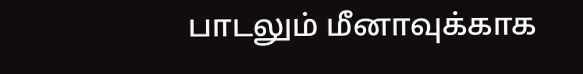பாடலும் மீனாவுக்காக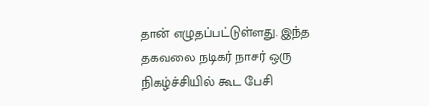தான் எழுதப்பட்டுள்ளது. இந்த தகவலை நடிகர் நாசர் ஒரு நிகழ்ச்சியில் கூட பேசி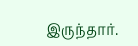இருந்தார்.